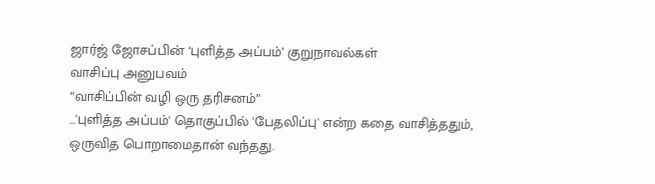ஜார்ஜ் ஜோசப்பின் ‘புளித்த அப்பம்’ குறுநாவல்கள்
வாசிப்பு அனுபவம்
“வாசிப்பின் வழி ஒரு தரிசனம்”
…'புளித்த அப்பம்' தொகுப்பில் 'பேதலிப்பு' என்ற கதை வாசித்ததும், ஒருவித பொறாமைதான் வந்தது.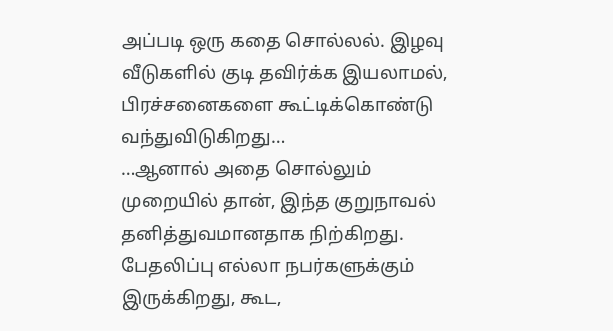அப்படி ஒரு கதை சொல்லல். இழவு வீடுகளில் குடி தவிர்க்க இயலாமல், பிரச்சனைகளை கூட்டிக்கொண்டு வந்துவிடுகிறது…
…ஆனால் அதை சொல்லும் முறையில் தான், இந்த குறுநாவல் தனித்துவமானதாக நிற்கிறது.
பேதலிப்பு எல்லா நபர்களுக்கும் இருக்கிறது, கூட,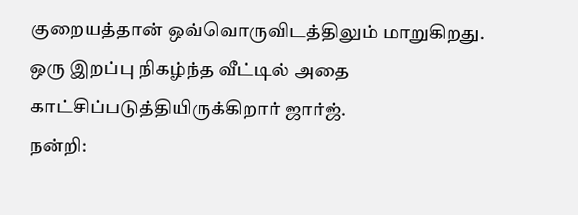குறையத்தான் ஒவ்வொருவிடத்திலும் மாறுகிறது. ஒரு இறப்பு நிகழ்ந்த வீட்டில் அதை காட்சிப்படுத்தியிருக்கிறார் ஜார்ஜ்.
நன்றி: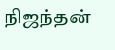நிஜந்தன்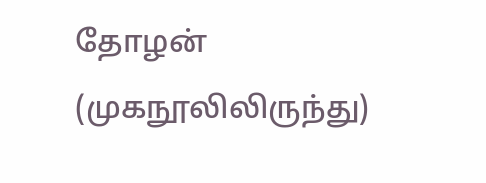தோழன் (முகநூலிலிருந்து)